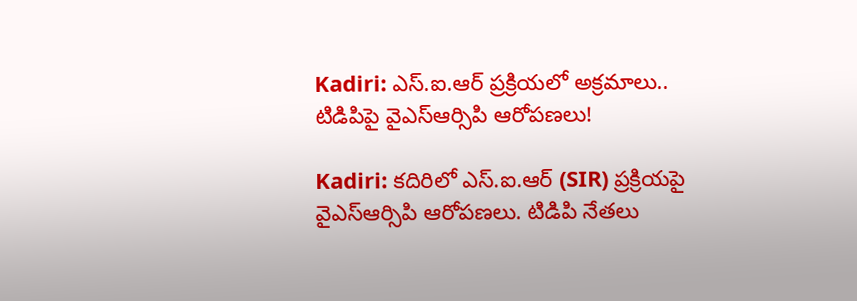Kadiri: ఎస్.ఐ.ఆర్ ప్రక్రియలో అక్రమాలు.. టిడిపిపై వైఎస్ఆర్సిపి ఆరోపణలు!

Kadiri: కదిరిలో ఎస్.ఐ.ఆర్ (SIR) ప్రక్రియపై వైఎస్ఆర్సిపి ఆరోపణలు. టిడిపి నేతలు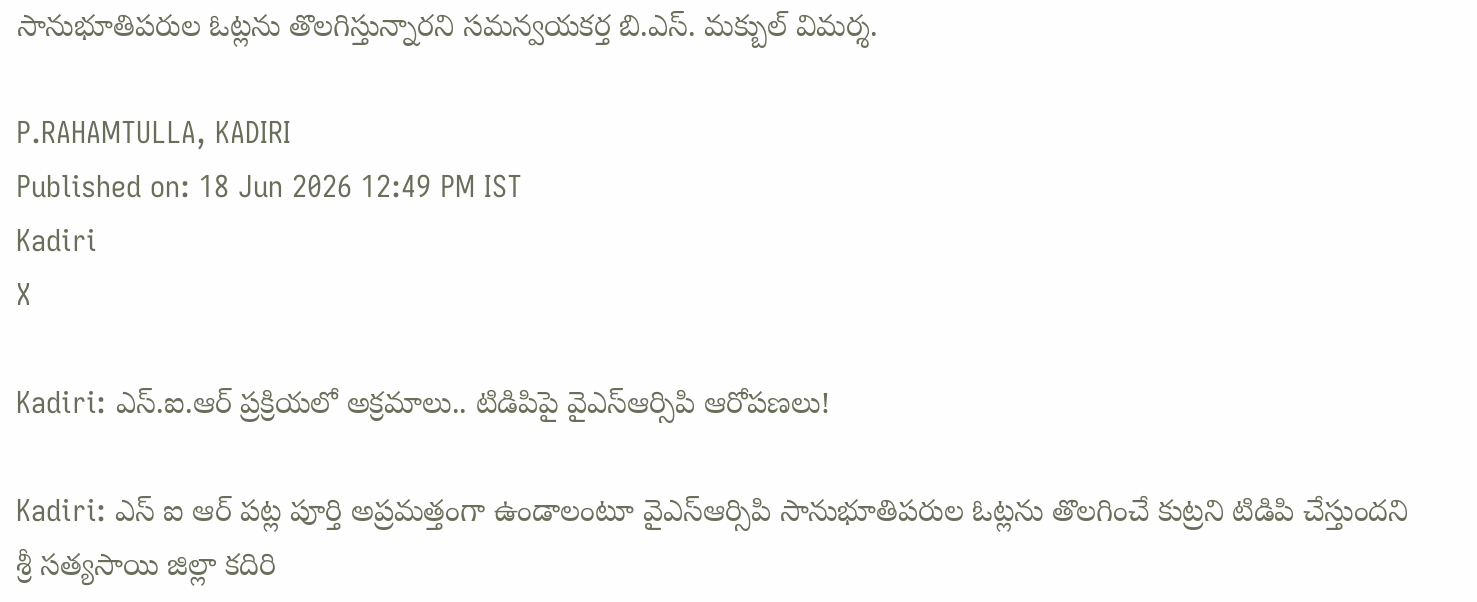సానుభూతిపరుల ఓట్లను తొలగిస్తున్నారని సమన్వయకర్త బి.ఎస్. మక్బుల్ విమర్శ.

P.RAHAMTULLA, KADIRI
Published on: 18 Jun 2026 12:49 PM IST
Kadiri
X

Kadiri: ఎస్.ఐ.ఆర్ ప్రక్రియలో అక్రమాలు.. టిడిపిపై వైఎస్ఆర్సిపి ఆరోపణలు!

Kadiri: ఎస్ ఐ ఆర్ పట్ల పూర్తి అప్రమత్తంగా ఉండాలంటూ వైఎస్ఆర్సిపి సానుభూతిపరుల ఓట్లను తొలగించే కుట్రని టిడిపి చేస్తుందని శ్రీ సత్యసాయి జిల్లా కదిరి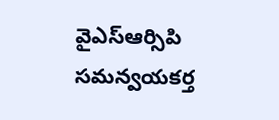వైఎస్ఆర్సిపి సమన్వయకర్త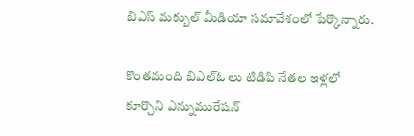బిఎస్ మక్బుల్ మీడియా సమావేశంలో పేర్కొన్నారు.

కొంతమంది బిఎల్ఓ లు టిడిపి నేతల ఇళ్లలో కూర్చొని ఎన్నుమురేషన్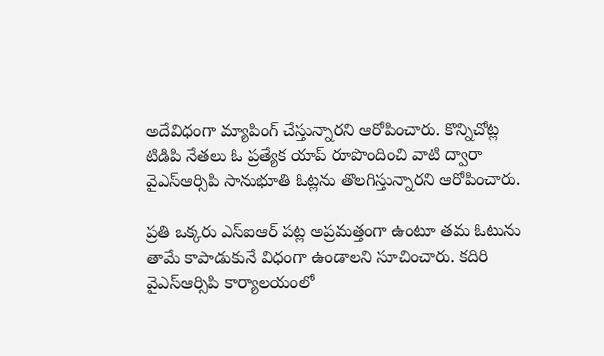అదేవిధంగా మ్యాపింగ్ చేస్తున్నారని ఆరోపించారు. కొన్నిచోట్ల టిడిపి నేతలు ఓ ప్రత్యేక యాప్ రూపొందించి వాటి ద్వారా వైఎస్ఆర్సిపి సానుభూతి ఓట్లను తొలగిస్తున్నారని ఆరోపించారు.

ప్రతి ఒక్కరు ఎస్ఐఆర్ పట్ల అప్రమత్తంగా ఉంటూ తమ ఓటును తామే కాపాడుకునే విధంగా ఉండాలని సూచించారు. కదిరి వైఎస్ఆర్సిపి కార్యాలయంలో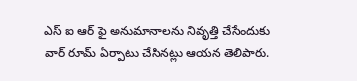ఎస్ ఐ ఆర్ ఫై అనుమానాలను నివృత్తి చేసేందుకు వార్ రూమ్ ఏర్పాటు చేసినట్లు ఆయన తెలిపారు.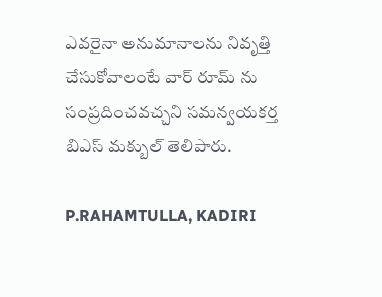ఎవరైనా అనుమానాలను నివృత్తి చేసుకోవాలంటే వార్ రూమ్ ను సంప్రదించవచ్చని సమన్వయకర్త బిఎస్ మక్బుల్ తెలిపారు.

P.RAHAMTULLA, KADIRI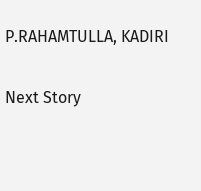P.RAHAMTULLA, KADIRI

Next Story